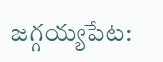జగ్గయ్యపేట: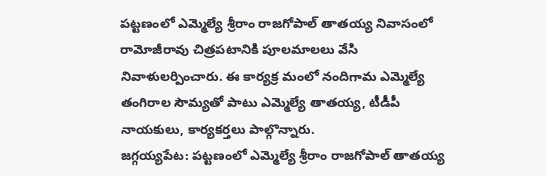పట్టణంలో ఎమ్మెల్యే శ్రీరాం రాజగోపాల్ తాతయ్య నివాసంలో రామోజీరావు చిత్రపటానికి పూలమాలలు వేసి నివాళులర్పించారు. ఈ కార్యక్ర మంలో నందిగామ ఎమ్మెల్యే తంగిరాల సౌమ్యతో పాటు ఎమ్మెల్యే తాతయ్య, టీడీపీ నాయకులు, కార్యకర్తలు పాల్గొన్నారు.
జగ్గయ్యపేట: పట్టణంలో ఎమ్మెల్యే శ్రీరాం రాజగోపాల్ తాతయ్య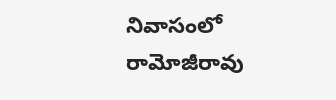నివాసంలో రామోజీరావు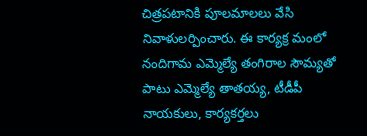చిత్రపటానికి పూలమాలలు వేసి నివాళులర్పించారు. ఈ కార్యక్ర మంలో నందిగామ ఎమ్మెల్యే తంగిరాల సౌమ్యతో పాటు ఎమ్మెల్యే తాతయ్య, టీడీపీ నాయకులు, కార్యకర్తలు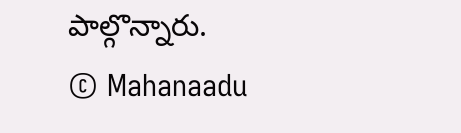పాల్గొన్నారు.
© Mahanaadu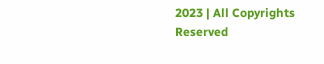2023 | All Copyrights Reserved